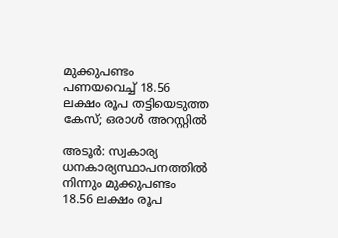മുക്കുപണ്ടം പണയവെച്ച് 18.56 ലക്ഷം രൂപ തട്ടിയെടുത്ത കേസ്; ഒരാള്‍ അറസ്റ്റില്‍

അടൂര്‍: സ്വകാര്യ ധനകാര്യസ്ഥാപനത്തില്‍ നിന്നും മുക്കുപണ്ടം 18.56 ലക്ഷം രൂപ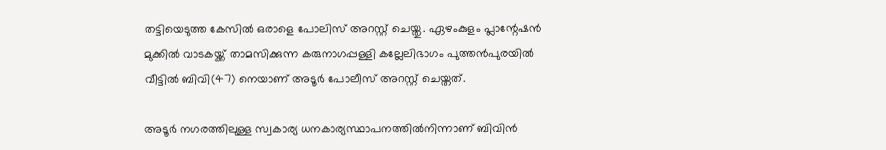തട്ടിയെടുത്ത കേസില്‍ ഒരാളെ പോലിസ് അറസ്റ്റ് ചെയ്തു. ഏഴംകുളം പ്ലാന്റേഷന്‍ മുക്കില്‍ വാടകയ്ക്ക് താമസിക്കുന്ന കരുനാഗപ്പള്ളി കല്ലേലിഭാഗം പുത്തന്‍പുരയില്‍ വീട്ടില്‍ ബിവി(47) നെയാണ് അടൂര്‍ പോലീസ് അറസ്റ്റ് ചെയ്തത്.

അടൂര്‍ നഗരത്തിലുള്ള സ്വകാര്യ ധനകാര്യസ്ഥാപനത്തില്‍നിന്നാണ് ബിവിന്‍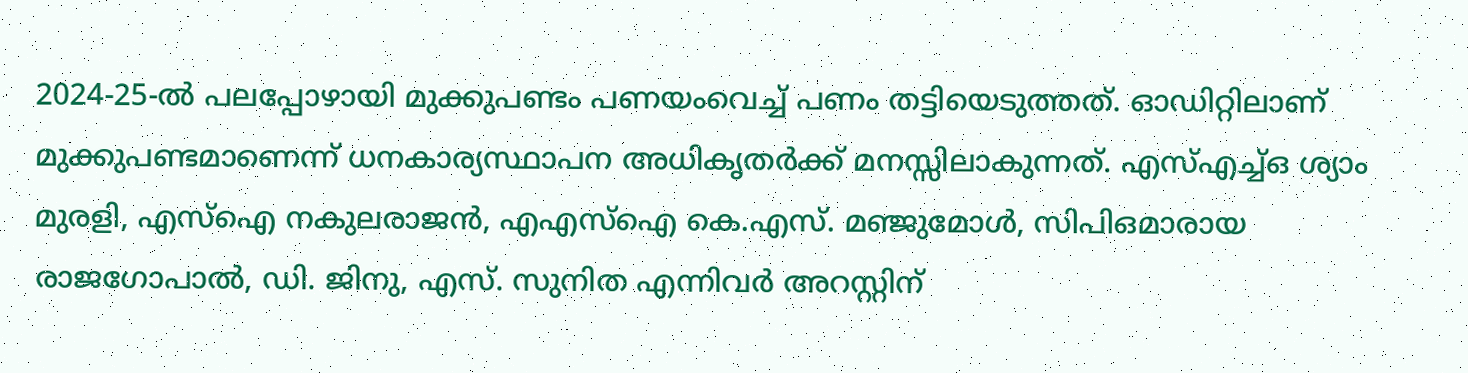2024-25-ല്‍ പലപ്പോഴായി മുക്കുപണ്ടം പണയംവെച്ച് പണം തട്ടിയെടുത്തത്. ഓഡിറ്റിലാണ് മുക്കുപണ്ടമാണെന്ന് ധനകാര്യസ്ഥാപന അധികൃതര്‍ക്ക് മനസ്സിലാകുന്നത്. എസ്എച്ച്ഒ ശ്യാം മുരളി, എസ്‌ഐ നകുലരാജന്‍, എഎസ്‌ഐ കെ.എസ്. മഞ്ജുമോള്‍, സിപിഒമാരായ രാജഗോപാല്‍, ഡി. ജിനു, എസ്. സുനിത എന്നിവര്‍ അറസ്റ്റിന്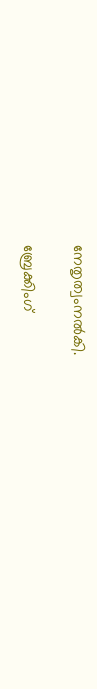നേതൃത്വംനല്‍കി.

ബ്രേക്കിംഗ്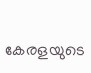കേരളയുടെ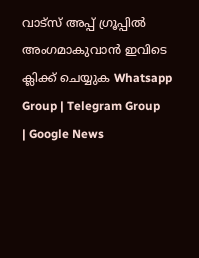വാട്സ് അപ്പ് ഗ്രൂപ്പിൽ അംഗമാകുവാൻ ഇവിടെ ക്ലിക്ക് ചെയ്യുക Whatsapp Group | Telegram Group | Google News